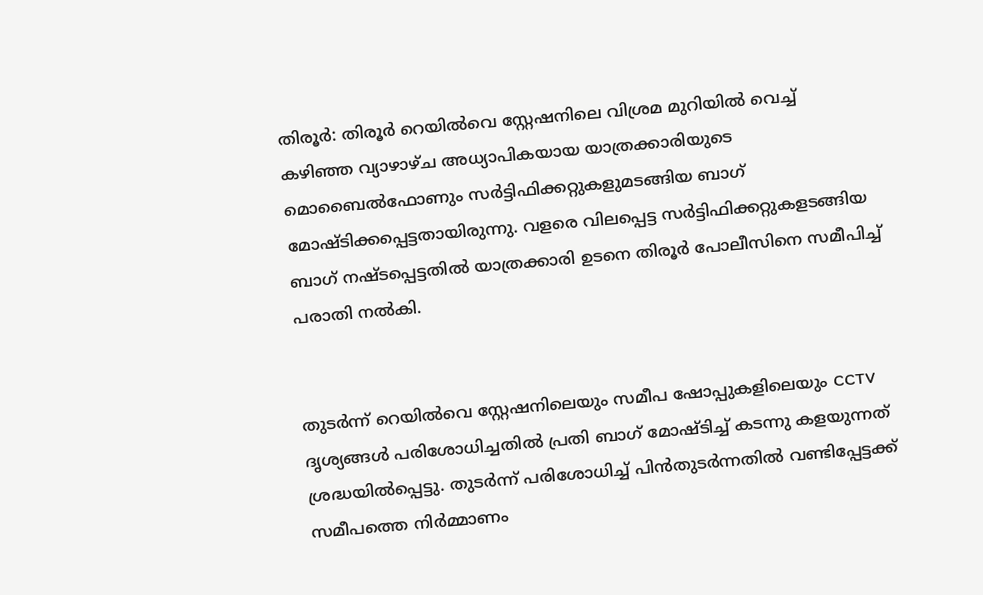തിരൂർ: തിരൂർ റെയിൽവെ സ്റ്റേഷനിലെ വിശ്രമ മുറിയിൽ വെച്ച് കഴിഞ്ഞ വ്യാഴാഴ്ച അധ്യാപികയായ യാത്രക്കാരിയുടെ മൊബൈൽഫോണും സർട്ടിഫിക്കറ്റുകളുമടങ്ങിയ ബാഗ്  മോഷ്ടിക്കപ്പെട്ടതായിരുന്നു. വളരെ വിലപ്പെട്ട സർട്ടിഫിക്കറ്റുകളടങ്ങിയ ബാഗ് നഷ്ടപ്പെട്ടതിൽ യാത്രക്കാരി ഉടനെ തിരൂർ പോലീസിനെ സമീപിച്ച് പരാതി നൽകി.


തുടർന്ന് റെയിൽവെ സ്റ്റേഷനിലെയും സമീപ ഷോപ്പുകളിലെയും CCTV ദൃശ്യങ്ങൾ പരിശോധിച്ചതിൽ പ്രതി ബാഗ് മോഷ്ടിച്ച് കടന്നു കളയുന്നത് ശ്രദ്ധയിൽപ്പെട്ടു. തുടർന്ന് പരിശോധിച്ച് പിൻതുടർന്നതിൽ വണ്ടിപ്പേട്ടക്ക് സമീപത്തെ നിർമ്മാണം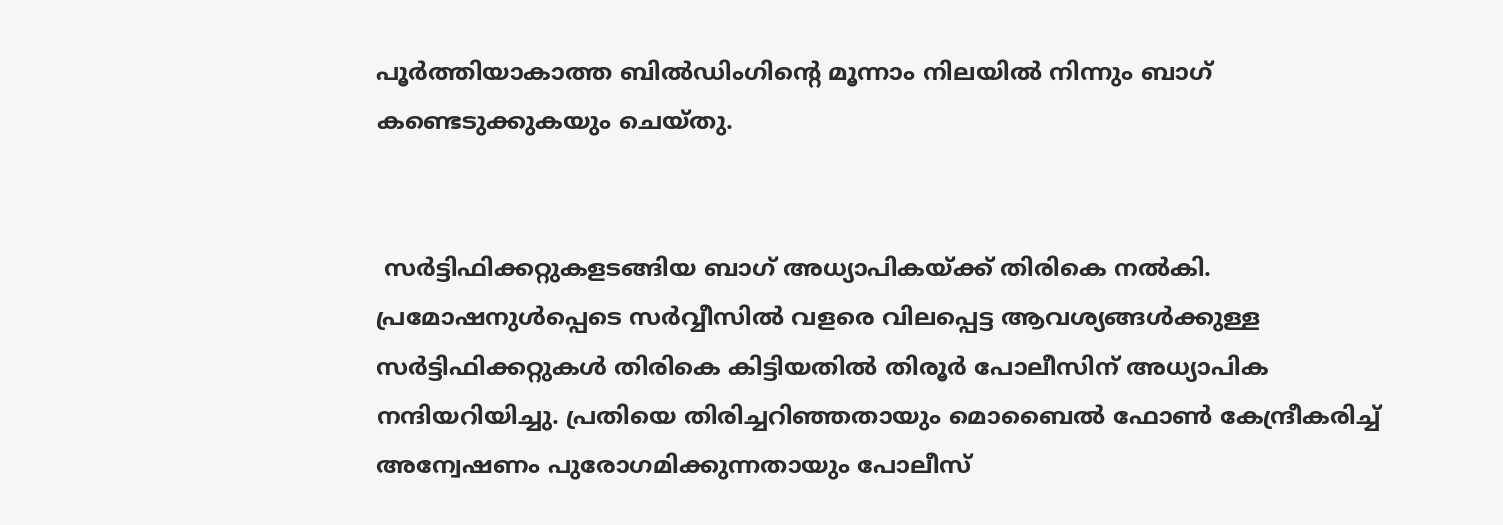പൂർത്തിയാകാത്ത ബിൽഡിംഗിന്റെ മൂന്നാം നിലയിൽ നിന്നും ബാഗ് കണ്ടെടുക്കുകയും ചെയ്തു.


 സർട്ടിഫിക്കറ്റുകളടങ്ങിയ ബാഗ് അധ്യാപികയ്ക്ക് തിരികെ നൽകി. പ്രമോഷനുൾപ്പെടെ സർവ്വീസിൽ വളരെ വിലപ്പെട്ട ആവശ്യങ്ങൾക്കുള്ള സർട്ടിഫിക്കറ്റുകൾ തിരികെ കിട്ടിയതിൽ തിരൂർ പോലീസിന് അധ്യാപിക നന്ദിയറിയിച്ചു. പ്രതിയെ തിരിച്ചറിഞ്ഞതായും മൊബൈൽ ഫോൺ കേന്ദ്രീകരിച്ച് അന്വേഷണം പുരോഗമിക്കുന്നതായും പോലീസ്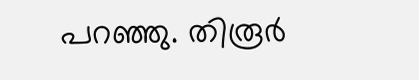പറഞ്ഞു. തിരൂർ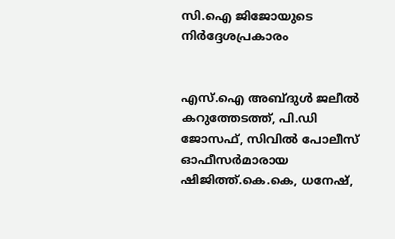സി.ഐ ജിജോയുടെ നിർദ്ദേശപ്രകാരം


എസ്.ഐ അബ്ദുൾ ജലീൽ കറുത്തേടത്ത്, പി.ഡി ജോസഫ്, സിവിൽ പോലീസ് ഓഫീസർമാരായ ഷിജിത്ത്.കെ.കെ, ധനേഷ്,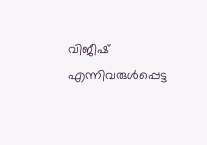വിജീഷ് എന്നിവരുൾപ്പെട്ട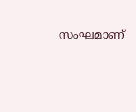സംഘമാണ്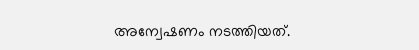അന്വേഷണം നടത്തിയത്.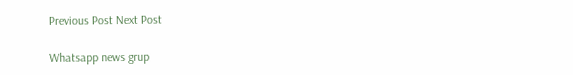Previous Post Next Post

Whatsapp news grup